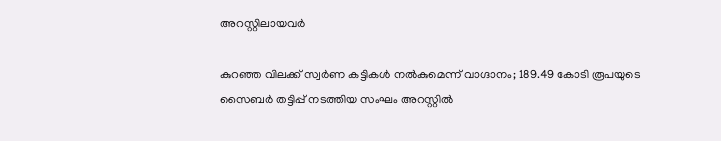അറസ്റ്റിലായവർ

കുറഞ്ഞ വിലക്ക് സ്വർണ കട്ടികൾ നൽകുമെന്ന് വാഗ്ദാനം; 189.49 കോടി രൂപയുടെ സൈബർ തട്ടിപ്പ് നടത്തിയ സംഘം അറസ്റ്റിൽ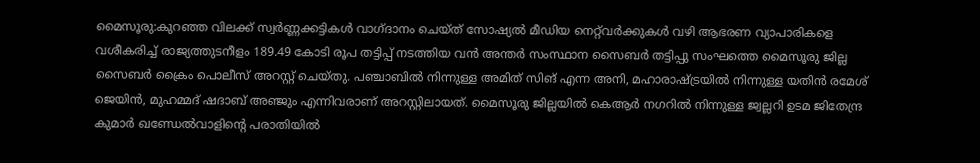മൈസൂരു:കുറഞ്ഞ വിലക്ക് സ്വർണ്ണക്കട്ടികൾ വാഗ്ദാനം ചെയ്ത് സോഷ്യൽ മീഡിയ നെറ്റ്‌വർക്കുകൾ വഴി ആഭരണ വ്യാപാരികളെ വശീകരിച്ച് രാജ്യത്തുടനീളം 189.49 കോടി രൂപ തട്ടിപ്പ് നടത്തിയ വൻ അന്തർ സംസ്ഥാന സൈബർ തട്ടിപ്പു സംഘത്തെ മൈസൂരു ജില്ല സൈബർ ക്രൈം പൊലീസ് അറസ്റ്റ് ചെയ്തു. പഞ്ചാബിൽ നിന്നുള്ള അമിത് സിങ് എന്ന അനി, മഹാരാഷ്ട്രയിൽ നിന്നുള്ള യതിൻ രമേശ് ജെയിൻ, മുഹമ്മദ് ഷദാബ് അഞ്ജും എന്നിവരാണ് അറസ്റ്റിലായത്. മൈസൂരു ജില്ലയിൽ കെആർ നഗറിൽ നിന്നുള്ള ജ്വല്ലറി ഉടമ ജിതേന്ദ്ര കുമാർ ഖണ്ഡേൽവാളിന്റെ പരാതിയിൽ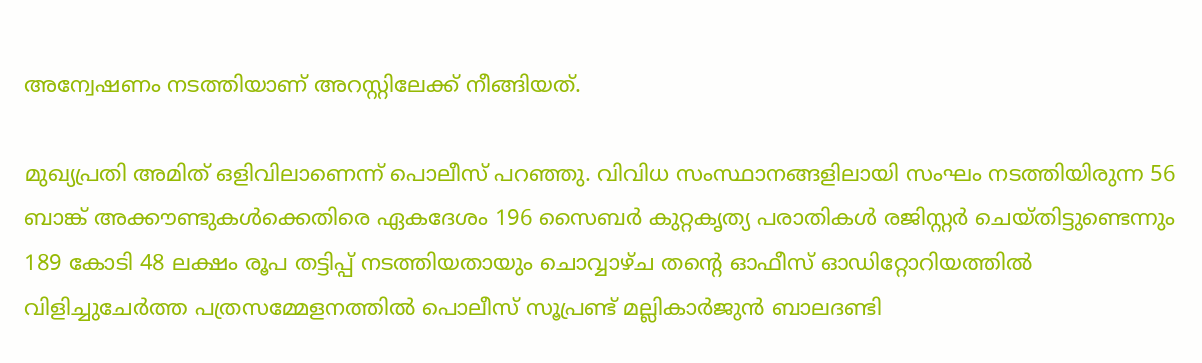അന്വേഷണം നടത്തിയാണ് അറസ്റ്റിലേക്ക് നീങ്ങിയത്.

മുഖ്യപ്രതി അമിത് ഒളിവിലാണെന്ന് പൊലീസ് പറഞ്ഞു. വിവിധ സംസ്ഥാനങ്ങളിലായി സംഘം നടത്തിയിരുന്ന 56 ബാങ്ക് അക്കൗണ്ടുകൾക്കെതിരെ ഏകദേശം 196 സൈബർ കുറ്റകൃത്യ പരാതികൾ രജിസ്റ്റർ ചെയ്തിട്ടുണ്ടെന്നും 189 കോടി 48 ലക്ഷം രൂപ തട്ടിപ്പ് നടത്തിയതായും ചൊവ്വാഴ്ച തന്റെ ഓഫീസ് ഓഡിറ്റോറിയത്തിൽ വിളിച്ചുചേർത്ത പത്രസമ്മേളനത്തിൽ പൊലീസ് സൂപ്രണ്ട് മല്ലികാർജുൻ ബാലദണ്ടി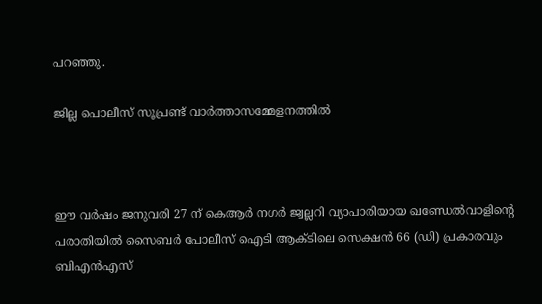പറഞ്ഞു.

ജില്ല പൊലീസ് സൂപ്രണ്ട് വാർത്താസമ്മേളനത്തിൽ



ഈ വർഷം ജനുവരി 27 ന് കെആർ നഗർ ജ്വല്ലറി വ്യാപാരിയായ ഖണ്ഡേൽവാളിന്റെ പരാതിയിൽ സൈബർ പോലീസ് ഐടി ആക്ടിലെ സെക്ഷൻ 66 (ഡി) പ്രകാരവും ബിഎൻഎസ്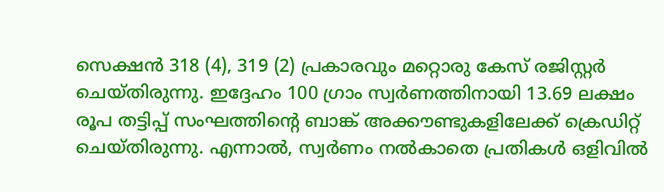സെക്ഷൻ 318 (4), 319 (2) പ്രകാരവും മറ്റൊരു കേസ് രജിസ്റ്റർ ചെയ്തിരുന്നു. ഇദ്ദേഹം 100 ഗ്രാം സ്വർണത്തിനായി 13.69 ലക്ഷം രൂപ തട്ടിപ്പ് സംഘത്തിന്റെ ബാങ്ക് അക്കൗണ്ടുകളിലേക്ക് ക്രെഡിറ്റ് ചെയ്തിരുന്നു. എന്നാൽ, സ്വർണം നൽകാതെ പ്രതികൾ ഒളിവിൽ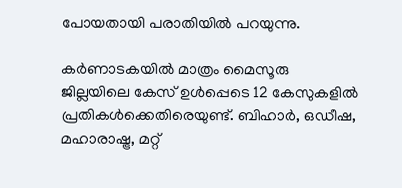പോയതായി പരാതിയിൽ പറയുന്നു.

കർണാടകയിൽ മാത്രം മൈസൂരു ജില്ലയിലെ കേസ് ഉൾപ്പെടെ 12 കേസുകളിൽ പ്രതികൾക്കെതിരെയുണ്ട്. ബിഹാർ, ഒഡീഷ, മഹാരാഷ്ട്ര, മറ്റ്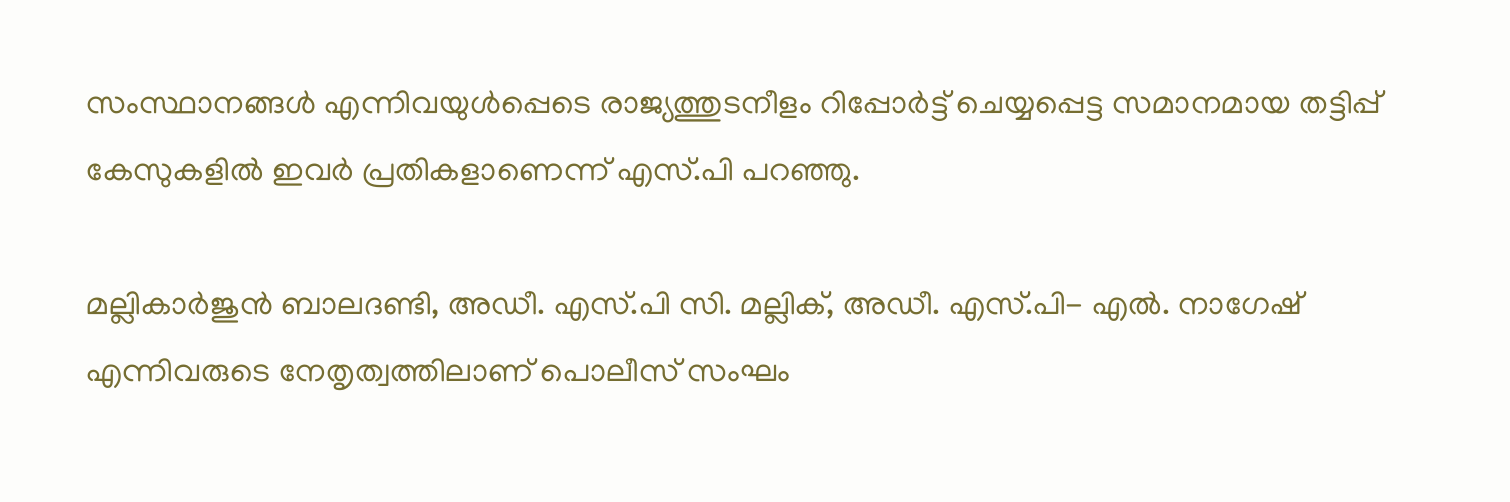സംസ്ഥാനങ്ങൾ എന്നിവയുൾപ്പെടെ രാജ്യത്തുടനീളം റിപ്പോർട്ട് ചെയ്യപ്പെട്ട സമാനമായ തട്ടിപ്പ് കേസുകളിൽ ഇവർ പ്രതികളാണെന്ന് എസ്.പി പറഞ്ഞു.

മല്ലികാർജുൻ ബാലദണ്ടി, അഡീ. എസ്.പി സി. മല്ലിക്, അഡീ. എസ്.പി- എൽ. നാഗേഷ് എന്നിവരുടെ നേതൃത്വത്തിലാണ് പൊലീസ് സംഘം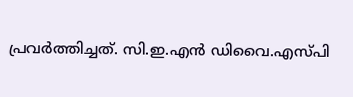പ്രവർത്തിച്ചത്. സി.ഇ.എൻ ഡിവൈ.എസ്പി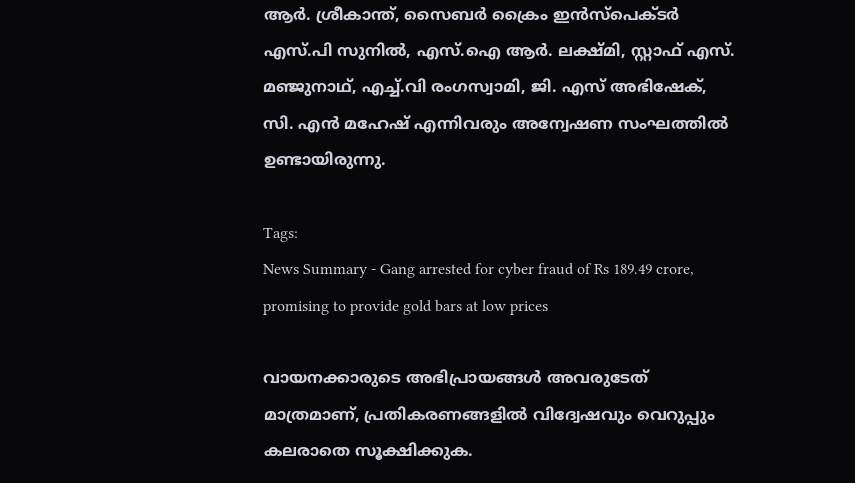ആർ. ശ്രീകാന്ത്, സൈബർ ക്രൈം ഇൻസ്പെക്ടർ എസ്.പി സുനിൽ, എസ്.ഐ ആർ. ലക്ഷ്മി, സ്റ്റാഫ് എസ്. മഞ്ജുനാഥ്, എച്ച്.വി രംഗസ്വാമി, ജി. എസ് അഭിഷേക്, സി. എൻ മഹേഷ് എന്നിവരും അന്വേഷണ സംഘത്തിൽ ഉണ്ടായിരുന്നു.

Tags:
News Summary - Gang arrested for cyber fraud of Rs 189.49 crore, promising to provide gold bars at low prices

വായനക്കാരുടെ അഭിപ്രായങ്ങള്‍ അവരുടേത് മാത്രമാണ്, പ്രതികരണങ്ങളിൽ വിദ്വേഷവും വെറുപ്പും കലരാതെ സൂക്ഷിക്കുക.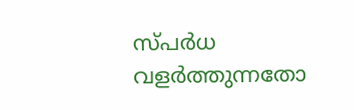സ്പർധ വളർത്തുന്നതോ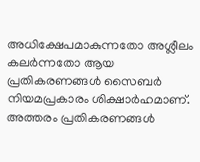അധിക്ഷേപമാകുന്നതോ അശ്ലീലം കലർന്നതോ ആയ പ്രതികരണങ്ങൾ സൈബർ നിയമപ്രകാരം ശിക്ഷാർഹമാണ്. അത്തരം പ്രതികരണങ്ങൾ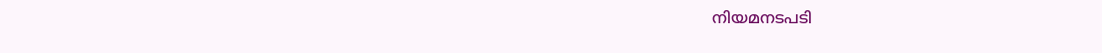നിയമനടപടി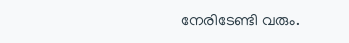നേരിടേണ്ടി വരും.